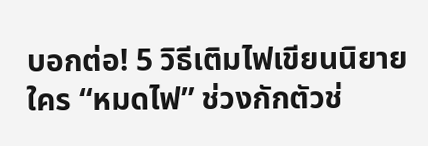บอกต่อ! 5 วิธีเติมไฟเขียนนิยาย
ใคร “หมดไฟ” ช่วงกักตัวช่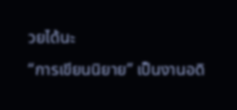วยได้นะ
“การเขียนนิยาย” เป็นงานอดิ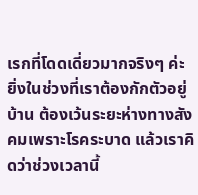เรกที่โดดเดี่ยวมากจริงๆ ค่ะ ยิ่งในช่วงที่เราต้องกักตัวอยู่บ้าน ต้องเว้นระยะห่างทางสังคมเพราะโรคระบาด แล้วเราคิดว่าช่วงเวลานี้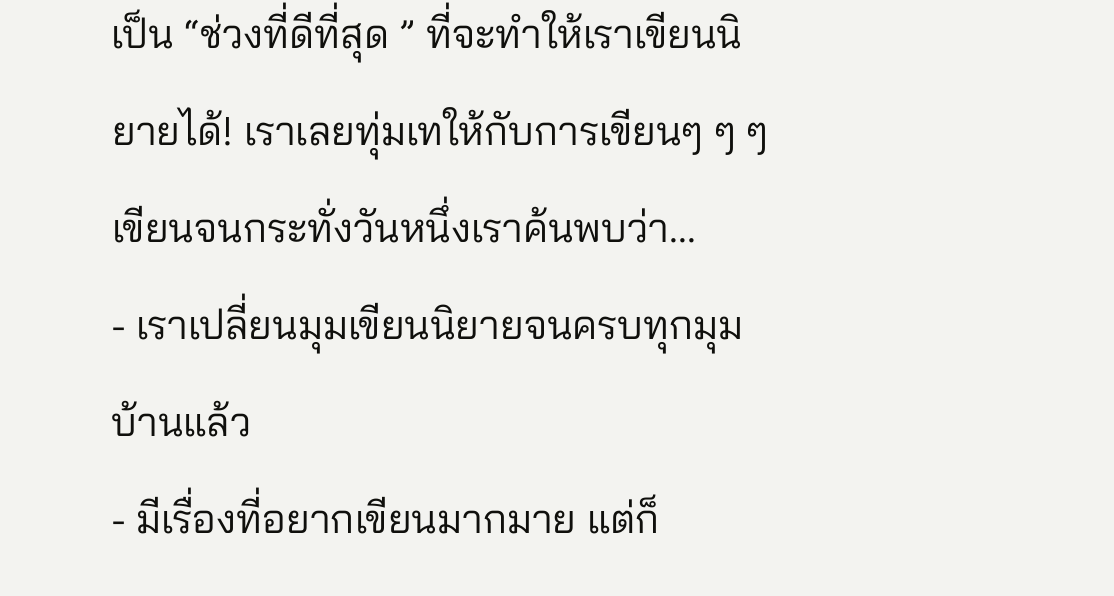เป็น “ช่วงที่ดีที่สุด ” ที่จะทำให้เราเขียนนิยายได้! เราเลยทุ่มเทให้กับการเขียนๆ ๆ ๆ เขียนจนกระทั่งวันหนึ่งเราค้นพบว่า...
- เราเปลี่ยนมุมเขียนนิยายจนครบทุกมุมบ้านแล้ว
- มีเรื่องที่อยากเขียนมากมาย แต่ก็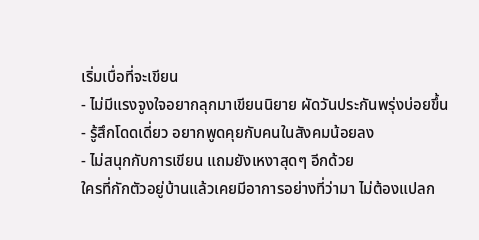เริ่มเบื่อที่จะเขียน
- ไม่มีแรงจูงใจอยากลุกมาเขียนนิยาย ผัดวันประกันพรุ่งบ่อยขึ้น
- รู้สึกโดดเดี่ยว อยากพูดคุยกับคนในสังคมน้อยลง
- ไม่สนุกกับการเขียน แถมยังเหงาสุดๆ อีกด้วย
ใครที่กักตัวอยู่บ้านแล้วเคยมีอาการอย่างที่ว่ามา ไม่ต้องแปลก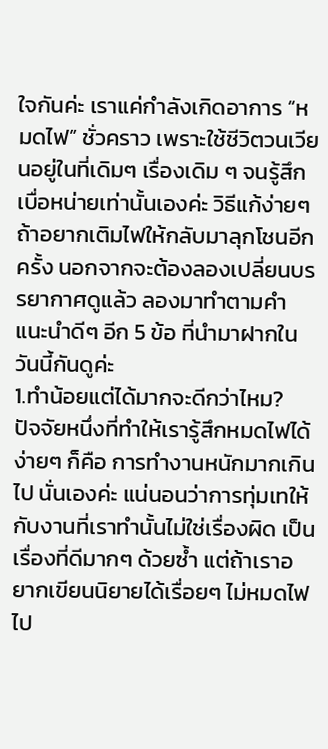ใจกันค่ะ เราแค่กำลังเกิดอาการ “หมดไฟ” ชั่วคราว เพราะใช้ชีวิตวนเวียนอยู่ในที่เดิมๆ เรื่องเดิม ๆ จนรู้สึกเบื่อหน่ายเท่านั้นเองค่ะ วิธีแก้ง่ายๆ ถ้าอยากเติมไฟให้กลับมาลุกโชนอีกครั้ง นอกจากจะต้องลองเปลี่ยนบรรยากาศดูแล้ว ลองมาทำตามคำแนะนำดีๆ อีก 5 ข้อ ที่นำมาฝากในวันนี้กันดูค่ะ
1.ทำน้อยแต่ได้มากจะดีกว่าไหม?
ปัจจัยหนึ่งที่ทำให้เรารู้สึกหมดไฟได้ง่ายๆ ก็คือ การทำงานหนักมากเกินไป นั่นเองค่ะ แน่นอนว่าการทุ่มเทให้กับงานที่เราทำนั้นไม่ใช่เรื่องผิด เป็นเรื่องที่ดีมากๆ ด้วยซ้ำ แต่ถ้าเราอยากเขียนนิยายได้เรื่อยๆ ไม่หมดไฟไป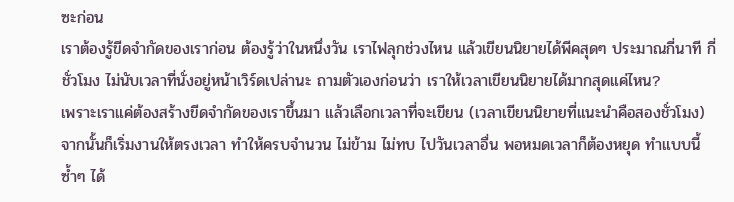ซะก่อน
เราต้องรู้ขีดจำกัดของเราก่อน ต้องรู้ว่าในหนึ่งวัน เราไฟลุกช่วงไหน แล้วเขียนนิยายได้พีคสุดๆ ประมาณกี่นาที กี่ชั่วโมง ไม่นับเวลาที่นั่งอยู่หน้าเวิร์ดเปล่านะ ถามตัวเองก่อนว่า เราให้เวลาเขียนนิยายได้มากสุดแค่ไหน?
เพราะเราแค่ต้องสร้างขีดจำกัดของเราขึ้นมา แล้วเลือกเวลาที่จะเขียน (เวลาเขียนนิยายที่แนะนำคือสองชั่วโมง) จากนั้นก็เริ่มงานให้ตรงเวลา ทำให้ครบจำนวน ไม่ข้าม ไม่ทบ ไปวันเวลาอื่น พอหมดเวลาก็ต้องหยุด ทำแบบนี้ซ้ำๆ ได้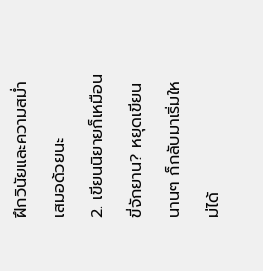ฝึกวินัยและความสม่ำเสมอด้วยนะ
2. เขียนนิยายก็เหมือนขี่จักยาน? หยุดเขียนนานๆ ก็กลับมาเริ่มใหม่ได้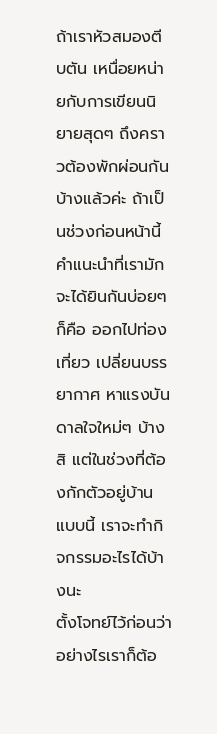ถ้าเราหัวสมองตีบตัน เหนื่อยหน่ายกับการเขียนนิยายสุดๆ ถึงคราวต้องพักผ่อนกันบ้างแล้วค่ะ ถ้าเป็นช่วงก่อนหน้านี้คำแนะนำที่เรามักจะได้ยินกันบ่อยๆ ก็คือ ออกไปท่องเที่ยว เปลี่ยนบรรยากาศ หาแรงบันดาลใจใหม่ๆ บ้างสิ แต่ในช่วงที่ต้องกักตัวอยู่บ้านแบบนี้ เราจะทำกิจกรรมอะไรได้บ้างนะ
ตั้งโจทย์ไว้ก่อนว่า อย่างไรเราก็ต้อ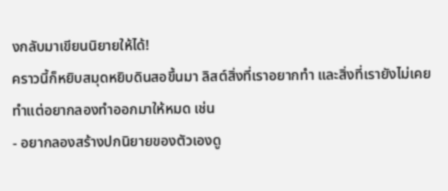งกลับมาเขียนนิยายให้ได้!
คราวนี้ก็หยิบสมุดหยิบดินสอขึ้นมา ลิสต์สิ่งที่เราอยากทำ และสิ่งที่เรายังไม่เคยทำแต่อยากลองทำออกมาให้หมด เช่น
- อยากลองสร้างปกนิยายของตัวเองดู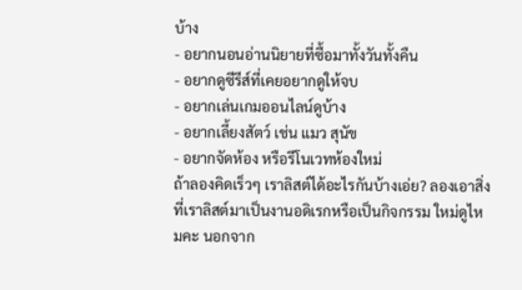บ้าง
- อยากนอนอ่านนิยายที่ซื้อมาทั้งวันทั้งคืน
- อยากดูซีรีส์ที่เคยอยากดูให้จบ
- อยากเล่นเกมออนไลน์ดูบ้าง
- อยากเลี้ยงสัตว์ เช่น แมว สุนัข
- อยากจัดห้อง หรือรีโนเวทห้องใหม่
ถ้าลองคิดเร็วๆ เราลิสต์ได้อะไรกันบ้างเอ่ย? ลองเอาสิ่งที่เราลิสต์มาเป็นงานอดิเรกหรือเป็นกิจกรรม ใหม่ดูไหมคะ นอกจาก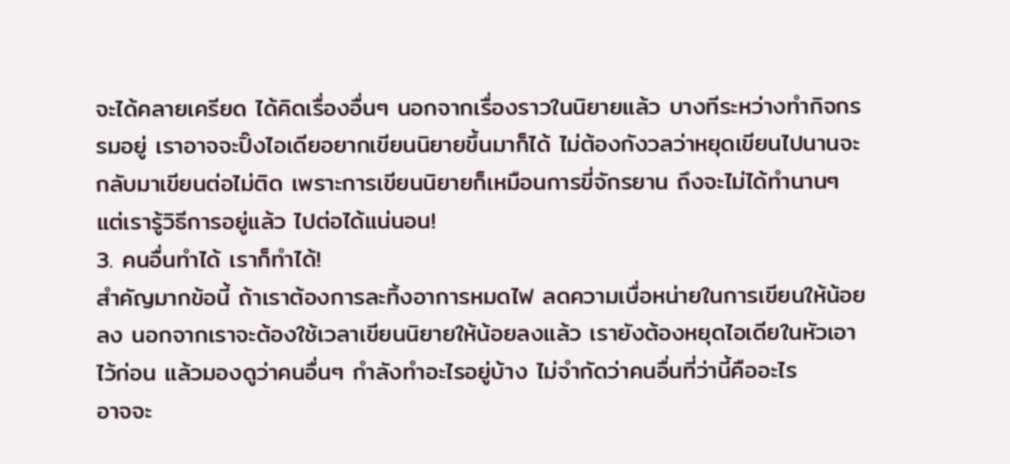จะได้คลายเครียด ได้คิดเรื่องอื่นๆ นอกจากเรื่องราวในนิยายแล้ว บางทีระหว่างทำกิจกรรมอยู่ เราอาจจะปิ๊งไอเดียอยากเขียนนิยายขึ้นมาก็ได้ ไม่ต้องกังวลว่าหยุดเขียนไปนานจะกลับมาเขียนต่อไม่ติด เพราะการเขียนนิยายก็เหมือนการขี่จักรยาน ถึงจะไม่ได้ทำนานๆ แต่เรารู้วิธีการอยู่แล้ว ไปต่อได้แน่นอน!
3. คนอื่นทำได้ เราก็ทำได้!
สำคัญมากข้อนี้ ถ้าเราต้องการละทิ้งอาการหมดไฟ ลดความเบื่อหน่ายในการเขียนให้น้อยลง นอกจากเราจะต้องใช้เวลาเขียนนิยายให้น้อยลงแล้ว เรายังต้องหยุดไอเดียในหัวเอาไว้ก่อน แล้วมองดูว่าคนอื่นๆ กำลังทำอะไรอยู่บ้าง ไม่จำกัดว่าคนอื่นที่ว่านี้คืออะไร
อาจจะ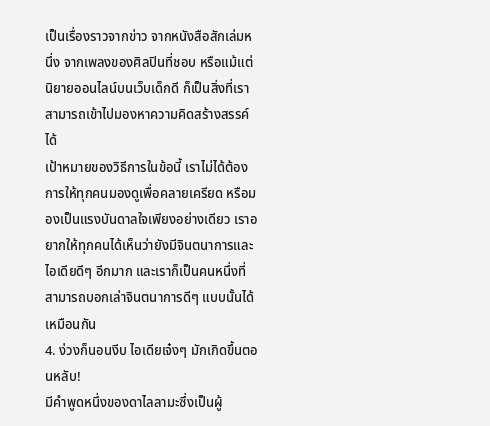เป็นเรื่องราวจากข่าว จากหนังสือสักเล่มหนึ่ง จากเพลงของศิลปินที่ชอบ หรือแม้แต่นิยายออนไลน์บนเว็บเด็กดี ก็เป็นสิ่งที่เราสามารถเข้าไปมองหาความคิดสร้างสรรค์ได้
เป้าหมายของวิธีการในข้อนี้ เราไม่ได้ต้องการให้ทุกคนมองดูเพื่อคลายเครียด หรือมองเป็นแรงบันดาลใจเพียงอย่างเดียว เราอยากให้ทุกคนได้เห็นว่ายังมีจินตนาการและไอเดียดีๆ อีกมาก และเราก็เป็นคนหนึ่งที่สามารถบอกเล่าจินตนาการดีๆ แบบนั้นได้เหมือนกัน
4. ง่วงก็นอนงีบ ไอเดียเจ๋งๆ มักเกิดขึ้นตอนหลับ!
มีคำพูดหนึ่งของดาไลลามะซึ่งเป็นผู้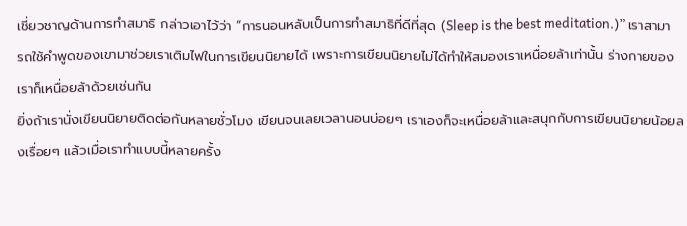เชี่ยวชาญด้านการทำสมาธิ กล่าวเอาไว้ว่า “การนอนหลับเป็นการทำสมาธิที่ดีที่สุด (Sleep is the best meditation.)” เราสามารถใช้คำพูดของเขามาช่วยเราเติมไฟในการเขียนนิยายได้ เพราะการเขียนนิยายไม่ได้ทำให้สมองเราเหนื่อยล้าเท่านั้น ร่างกายของเราก็เหนื่อยล้าด้วยเช่นกัน
ยิ่งถ้าเรานั่งเขียนนิยายติดต่อกันหลายชั่วโมง เขียนจนเลยเวลานอนบ่อยๆ เราเองก็จะเหนื่อยล้าและสนุกกับการเขียนนิยายน้อยลงเรื่อยๆ แล้วเมื่อเราทำแบบนี้หลายครั้ง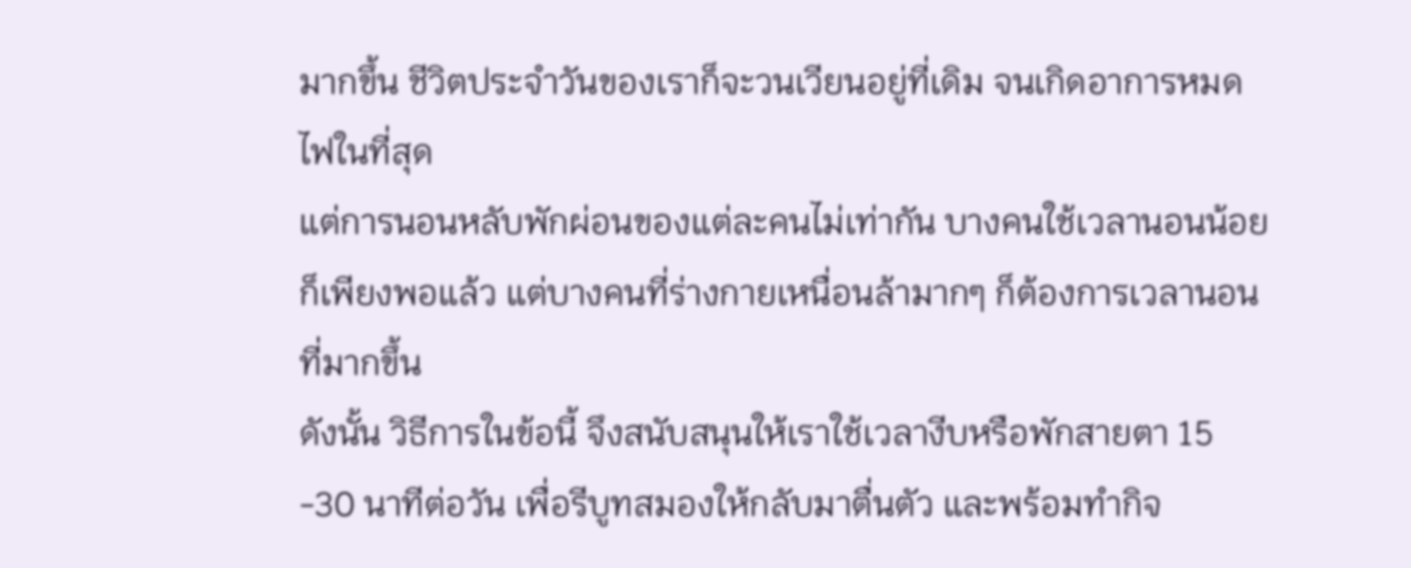มากขึ้น ชีวิตประจำวันของเราก็จะวนเวียนอยู่ที่เดิม จนเกิดอาการหมดไฟในที่สุด
แต่การนอนหลับพักผ่อนของแต่ละคนไม่เท่ากัน บางคนใช้เวลานอนน้อย ก็เพียงพอแล้ว แต่บางคนที่ร่างกายเหนื่อนล้ามากๆ ก็ต้องการเวลานอนที่มากขึ้น
ดังนั้น วิธีการในข้อนี้ จึงสนับสนุนให้เราใช้เวลางีบหรือพักสายตา 15 -30 นาทีต่อวัน เพื่อรีบูทสมองให้กลับมาตื่นตัว และพร้อมทำกิจ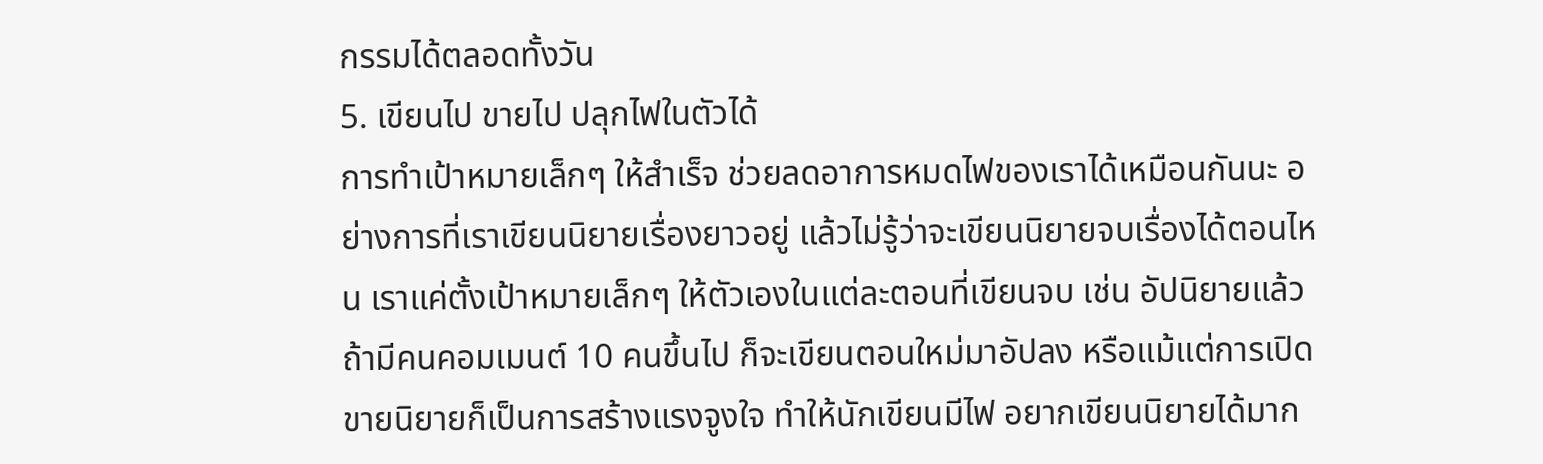กรรมได้ตลอดทั้งวัน
5. เขียนไป ขายไป ปลุกไฟในตัวได้
การทำเป้าหมายเล็กๆ ให้สำเร็จ ช่วยลดอาการหมดไฟของเราได้เหมือนกันนะ อย่างการที่เราเขียนนิยายเรื่องยาวอยู่ แล้วไม่รู้ว่าจะเขียนนิยายจบเรื่องได้ตอนไหน เราแค่ตั้งเป้าหมายเล็กๆ ให้ตัวเองในแต่ละตอนที่เขียนจบ เช่น อัปนิยายแล้ว ถ้ามีคนคอมเมนต์ 10 คนขึ้นไป ก็จะเขียนตอนใหม่มาอัปลง หรือแม้แต่การเปิดขายนิยายก็เป็นการสร้างแรงจูงใจ ทำให้นักเขียนมีไฟ อยากเขียนนิยายได้มาก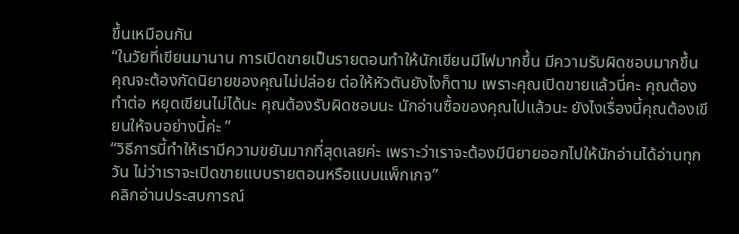ขึ้นเหมือนกัน
“ในวัยที่เขียนมานาน การเปิดขายเป็นรายตอนทำให้นักเขียนมีไฟมากขึ้น มีความรับผิดชอบมากขึ้น คุณจะต้องกัดนิยายของคุณไม่ปล่อย ต่อให้หัวตันยังไงก็ตาม เพราะคุณเปิดขายแล้วนี่คะ คุณต้องทำต่อ หยุดเขียนไม่ได้นะ คุณต้องรับผิดชอบนะ นักอ่านซื้อของคุณไปแล้วนะ ยังไงเรื่องนี้คุณต้องเขียนให้จบอย่างนี้ค่ะ ”
“วิธีการนี้ทำให้เรามีความขยันมากที่สุดเลยค่ะ เพราะว่าเราจะต้องมีนิยายออกไปให้นักอ่านได้อ่านทุกวัน ไม่ว่าเราจะเปิดขายแบบรายตอนหรือแบบแพ็กเกจ”
คลิกอ่านประสบการณ์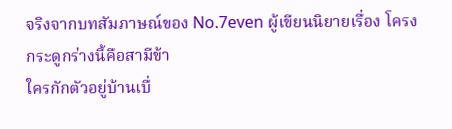จริงจากบทสัมภาษณ์ของ No.7even ผู้เขียนนิยายเรื่อง โครงกระดูกร่างนี้คือสามีข้า
ใครกักตัวอยู่บ้านเบื่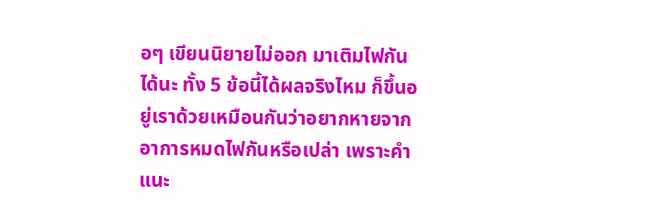อๆ เขียนนิยายไม่ออก มาเติมไฟกันได้นะ ทั้ง 5 ข้อนี้ได้ผลจริงไหม ก็ขึ้นอยู่เราด้วยเหมือนกันว่าอยากหายจากอาการหมดไฟกันหรือเปล่า เพราะคำแนะ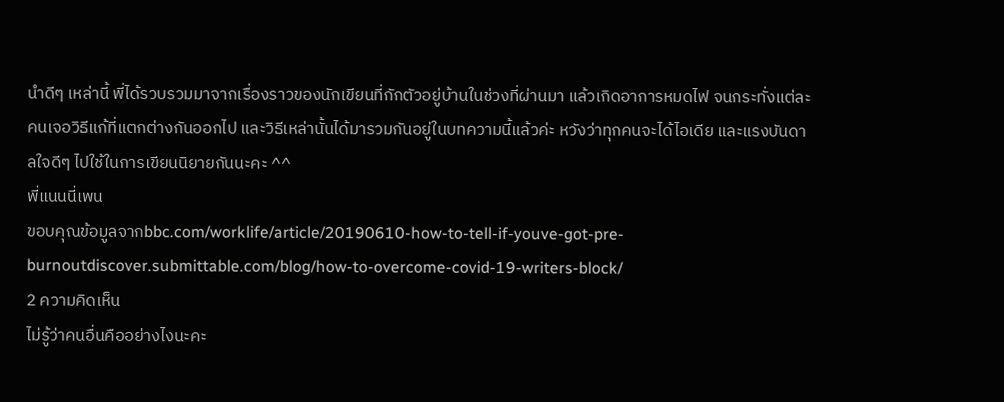นำดีๆ เหล่านี้ พี่ได้รวบรวมมาจากเรื่องราวของนักเขียนที่กักตัวอยู่บ้านในช่วงที่ผ่านมา แล้วเกิดอาการหมดไฟ จนกระทั่งแต่ละคนเจอวิธีแก้ที่แตกต่างกันออกไป และวิธีเหล่านั้นได้มารวมกันอยู่ในบทความนี้แล้วค่ะ หวังว่าทุกคนจะได้ไอเดีย และแรงบันดาลใจดีๆ ไปใช้ในการเขียนนิยายกันนะคะ ^^
พี่แนนนี่เพน
ขอบคุณข้อมูลจากbbc.com/worklife/article/20190610-how-to-tell-if-youve-got-pre-burnoutdiscover.submittable.com/blog/how-to-overcome-covid-19-writers-block/
2 ความคิดเห็น
ไม่รู้ว่าคนอื่นคืออย่างไงนะคะ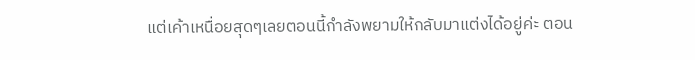แต่เค้าเหนื่อยสุดๆเลยตอนนี้กำลังพยามให้กลับมาแต่งได้อยู่ค่ะ ตอน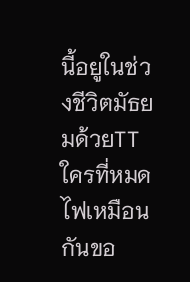นี้อยูในช่วงชีวิตมัธยมด้วยTT
ใครที่หมดไฟเหมือนกันขอ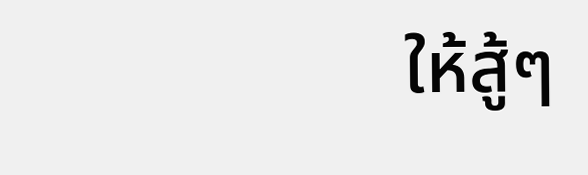ให้สู้ๆ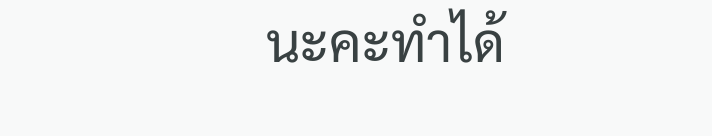นะคะทำได้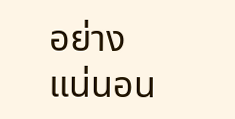อย่างแน่นอน